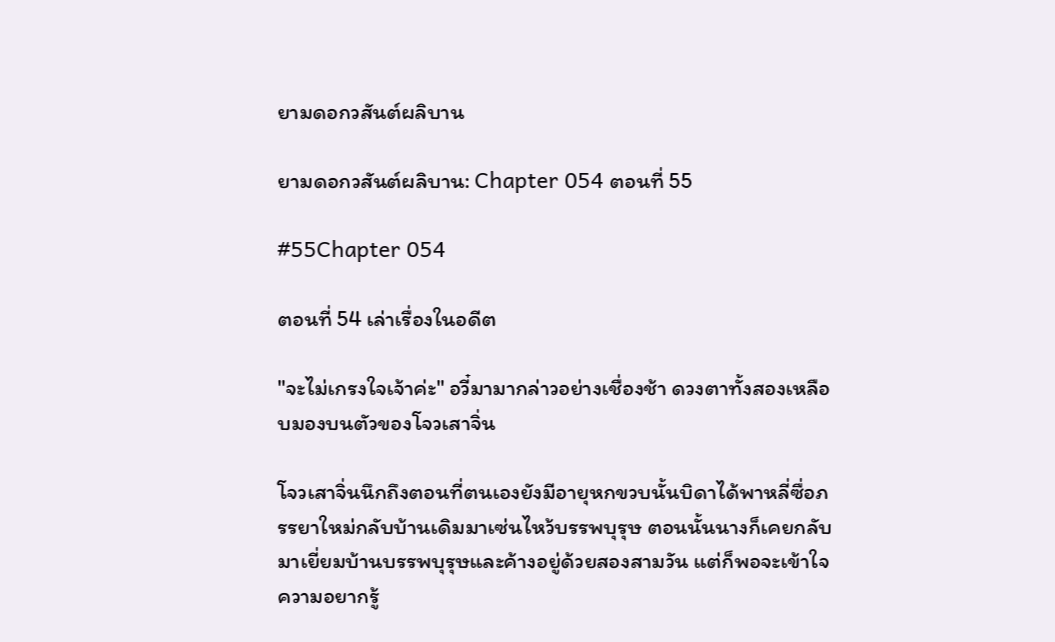ยามดอกวสันต์ผลิบาน

ยามดอกวสันต์ผลิบาน: Chapter 054 ตอนที่ 55

#55Chapter 054

ตอนที่ 54 เล่าเรื่องในอดีต

"จะไม่เกรงใจเจ้าค่ะ" อวี๋มามากล่าวอย่างเชื่องช้า ดวงตาทั้งสองเหลือบมองบนตัวของโจวเสาจิ่น

โจวเสาจิ่นนึกถึงตอนที่ตนเองยังมีอายุหกขวบนั้นบิดาได้พาหลี่ซื่อภรรยาใหม่กลับบ้านเดิมมาเซ่นไหว้บรรพบุรุษ ตอนนั้นนางก็เคยกลับมาเยี่ยมบ้านบรรพบุรุษและค้างอยู่ด้วยสองสามวัน แต่ก็พอจะเข้าใจความอยากรู้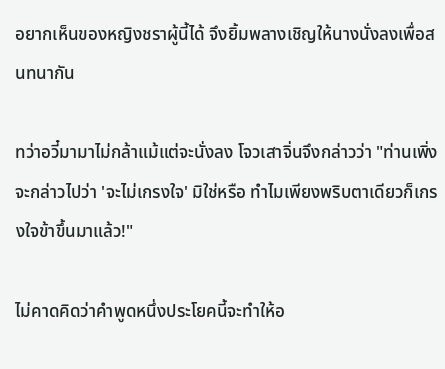อยากเห็นของหญิงชราผู้นี้ได้ จึงยิ้มพลางเชิญให้นางนั่งลงเพื่อสนทนากัน

ทว่าอวี๋มามาไม่กล้าแม้แต่จะนั่งลง โจวเสาจิ่นจึงกล่าวว่า "ท่านเพิ่งจะกล่าวไปว่า 'จะไม่เกรงใจ' มิใช่หรือ ทำไมเพียงพริบตาเดียวก็เกรงใจข้าขึ้นมาแล้ว!"

ไม่คาดคิดว่าคำพูดหนึ่งประโยคนี้จะทำให้อ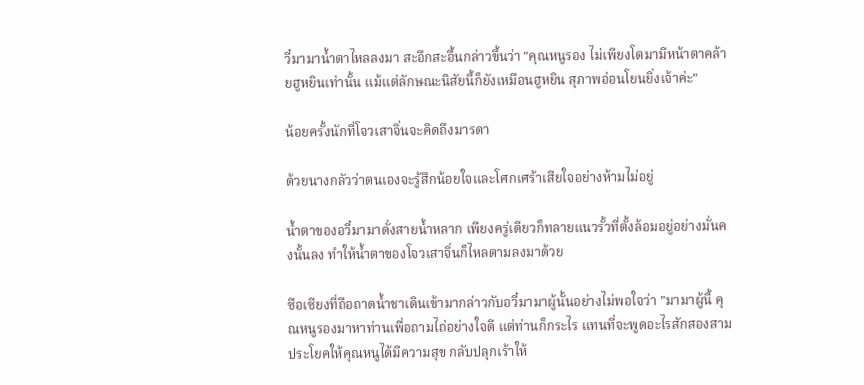วี๋มามาน้ำตาไหลลงมา สะอึกสะอื้นกล่าวขึ้นว่า "คุณหนูรอง ไม่เพียงโตมามีหน้าตาคล้ายฮูหยินเท่านั้น แม้แต่ลักษณะนิสัยนี้ก็ยังเหมือนฮูหยิน สุภาพอ่อนโยนยิ่งเจ้าค่ะ"

น้อยครั้งนักที่โจวเสาจิ่นจะคิดถึงมารดา

ด้วยนางกลัวว่าตนเองจะรู้สึกน้อยใจและโศกเศร้าเสียใจอย่างห้ามไม่อยู่

น้ำตาของอวี๋มามาดั่งสายน้ำหลาก เพียงครู่เดียวก็ทลายแนวรั้วที่ตั้งล้อมอยู่อย่างมั่นคงนั้นลง ทำให้น้ำตาของโจวเสาจิ่นก็ไหลตามลงมาด้วย

ซือเซียงที่ถือถาดน้ำชาเดินเข้ามากล่าวกับอวี๋มามาผู้นั้นอย่างไม่พอใจว่า "มามาผู้นี้ คุณหนูรองมาหาท่านเพื่อถามไถ่อย่างใจดี แต่ท่านก็กระไร แทนที่จะพูดอะไรสักสองสามประโยคให้คุณหนูได้มีความสุข กลับปลุกเร้าให้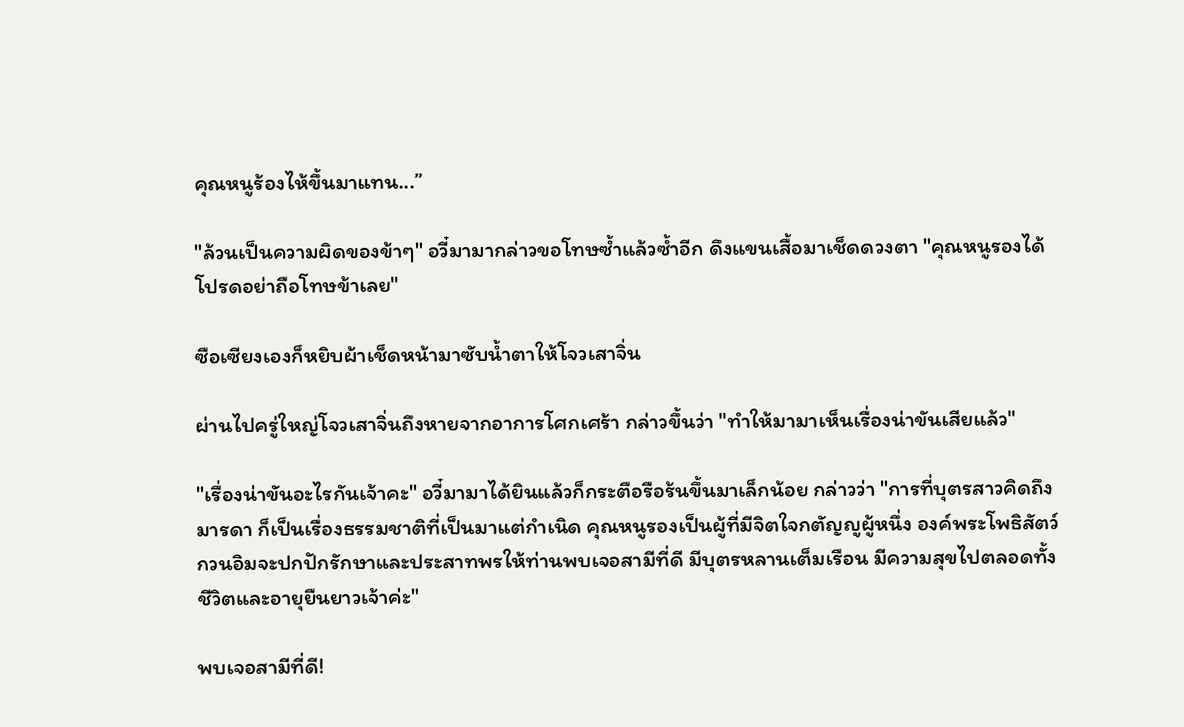คุณหนูร้องไห้ขึ้นมาแทน...”

"ล้วนเป็นความผิดของข้าๆ" อวี๋มามากล่าวขอโทษซ้ำแล้วซ้ำอีก ดึงแขนเสื้อมาเช็ดดวงตา "คุณหนูรองได้โปรดอย่าถือโทษข้าเลย"

ซือเซียงเองก็หยิบผ้าเช็ดหน้ามาซับน้ำตาให้โจวเสาจิ่น

ผ่านไปครู่ใหญ่โจวเสาจิ่นถึงหายจากอาการโศกเศร้า กล่าวขึ้นว่า "ทำให้มามาเห็นเรื่องน่าขันเสียแล้ว"

"เรื่องน่าขันอะไรกันเจ้าคะ" อวี๋มามาได้ยินแล้วก็กระตือรือร้นขึ้นมาเล็กน้อย กล่าวว่า "การที่บุตรสาวคิดถึงมารดา ก็เป็นเรื่องธรรมชาติที่เป็นมาแต่กำเนิด คุณหนูรองเป็นผู้ที่มีจิตใจกตัญญูผู้หนึ่ง องค์พระโพธิสัตว์กวนอิมจะปกปักรักษาและประสาทพรให้ท่านพบเจอสามีที่ดี มีบุตรหลานเต็มเรือน มีความสุขไปตลอดทั้งชีวิตและอายุยืนยาวเจ้าค่ะ"

พบเจอสามีที่ดี!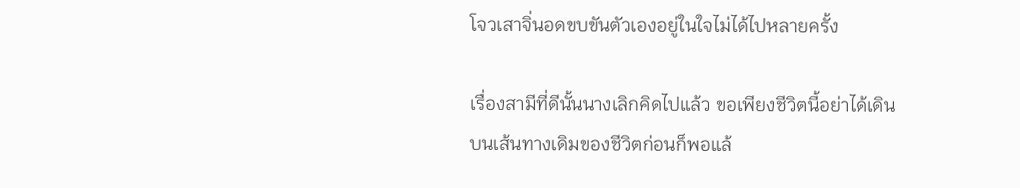โจวเสาจิ่นอดขบขันตัวเองอยู่ในใจไม่ได้ไปหลายครั้ง

เรื่องสามีที่ดีนั้นนางเลิกคิดไปแล้ว ขอเพียงชีวิตนี้อย่าได้เดินบนเส้นทางเดิมของชีวิตก่อนก็พอแล้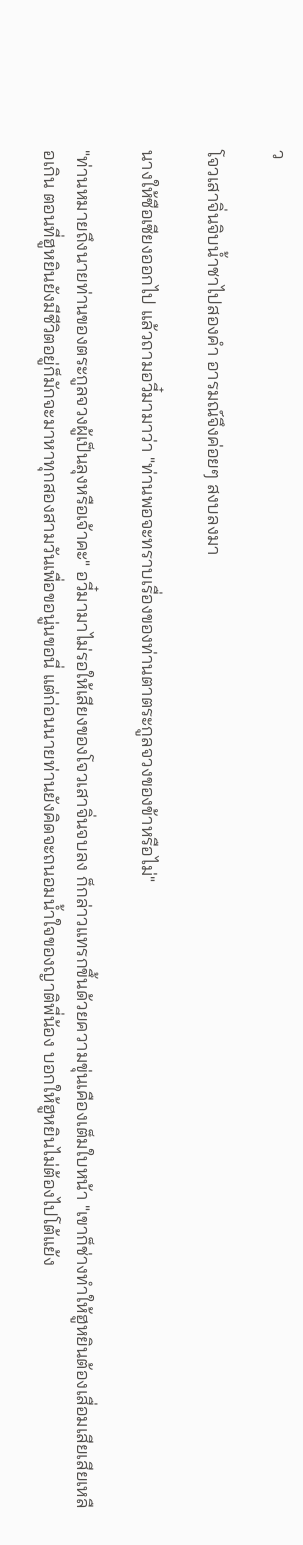ว

โจวเสาจิ่นจิบน้ำชาไปสองคำ อารมณ์จึงค่อยๆ สงบลงมา

นางให้ซือเซียงออกไป แล้วถามอวี๋มามาว่า "ท่านพอจะทราบเรื่องของท่านตาตระกูลจวงของข้าหรือไม่"

"ท่านหมายถึงนายท่านของตระกูลจวงผู้เป็นลุงหรือเจ้าคะ" อวี๋มามาไม่รอให้เสียงของโจวเสาจิ่นจบลง ก็กล่าวแทรกขึ้นด้วยความขุ่นเคืองเต็มใบหน้า "เขาก็ช่างทำให้ฮูหยินต้องเสื่อมเสียเสียเหลือเกิน ตอนที่ฮูหยินยังมีชีวิตอยู่ก็มักจะมาหาทุกสองสามวันเพื่อขอนู่นขอนี่ แต่ก่อนนายท่านยังคิดจะถนอมน้ำใจของญาติพี่น้อง บอกให้ฮูหยินไม่ต้องไปโต้แย้ง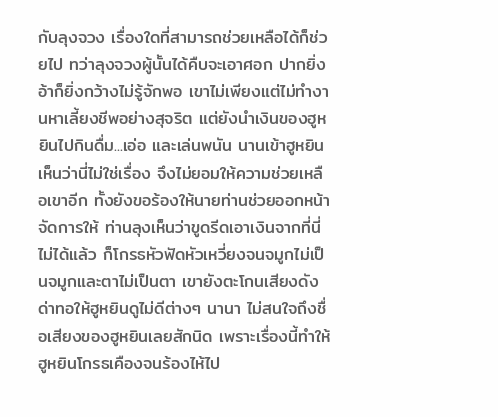กับลุงจวง เรื่องใดที่สามารถช่วยเหลือได้ก็ช่วยไป ทว่าลุงจวงผู้นั้นได้คืบจะเอาศอก ปากยิ่งอ้าก็ยิ่งกว้างไม่รู้จักพอ เขาไม่เพียงแต่ไม่ทำงานหาเลี้ยงชีพอย่างสุจริต แต่ยังนำเงินของฮูหยินไปกินดื่ม...เอ่อ และเล่นพนัน นานเข้าฮูหยินเห็นว่านี่ไม่ใช่เรื่อง จึงไม่ยอมให้ความช่วยเหลือเขาอีก ทั้งยังขอร้องให้นายท่านช่วยออกหน้าจัดการให้ ท่านลุงเห็นว่าขูดรีดเอาเงินจากที่นี่ไม่ได้แล้ว ก็โกรธหัวฟัดหัวเหวี่ยงจนจมูกไม่เป็นจมูกและตาไม่เป็นตา เขายังตะโกนเสียงดังด่าทอให้ฮูหยินดูไม่ดีต่างๆ นานา ไม่สนใจถึงชื่อเสียงของฮูหยินเลยสักนิด เพราะเรื่องนี้ทำให้ฮูหยินโกรธเคืองจนร้องไห้ไป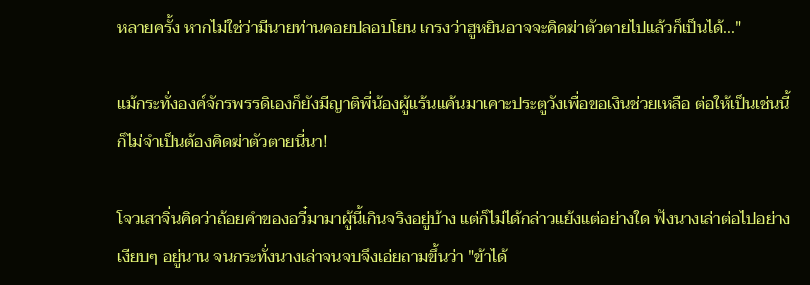หลายครั้ง หากไม่ใช่ว่ามีนายท่านคอยปลอบโยน เกรงว่าฮูหยินอาจจะคิดฆ่าตัวตายไปแล้วก็เป็นได้..."

แม้กระทั่งองค์จักรพรรดิเองก็ยังมีญาติพี่น้องผู้แร้นแค้นมาเคาะประตูวังเพื่อขอเงินช่วยเหลือ ต่อให้เป็นเช่นนี้ ก็ไม่จำเป็นต้องคิดฆ่าตัวตายนี่นา!

โจวเสาจิ่นคิดว่าถ้อยคำของอวี๋มามาผู้นี้เกินจริงอยู่บ้าง แต่ก็ไม่ได้กล่าวแย้งแต่อย่างใด ฟังนางเล่าต่อไปอย่างเงียบๆ อยู่นาน จนกระทั่งนางเล่าจนจบจึงเอ่ยถามขึ้นว่า "ข้าได้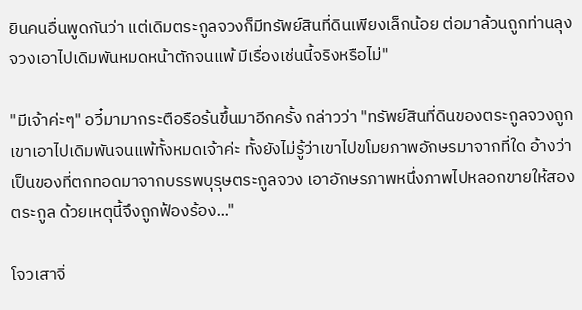ยินคนอื่นพูดกันว่า แต่เดิมตระกูลจวงก็มีทรัพย์สินที่ดินเพียงเล็กน้อย ต่อมาล้วนถูกท่านลุงจวงเอาไปเดิมพันหมดหน้าตักจนแพ้ มีเรื่องเช่นนี้จริงหรือไม่"

"มีเจ้าค่ะๆ" อวี๋มามากระตือรือร้นขึ้นมาอีกครั้ง กล่าวว่า "ทรัพย์สินที่ดินของตระกูลจวงถูกเขาเอาไปเดิมพันจนแพ้ทั้งหมดเจ้าค่ะ ทั้งยังไม่รู้ว่าเขาไปขโมยภาพอักษรมาจากที่ใด อ้างว่าเป็นของที่ตกทอดมาจากบรรพบุรุษตระกูลจวง เอาอักษรภาพหนึ่งภาพไปหลอกขายให้สองตระกูล ด้วยเหตุนี้จึงถูกฟ้องร้อง..."

โจวเสาจิ่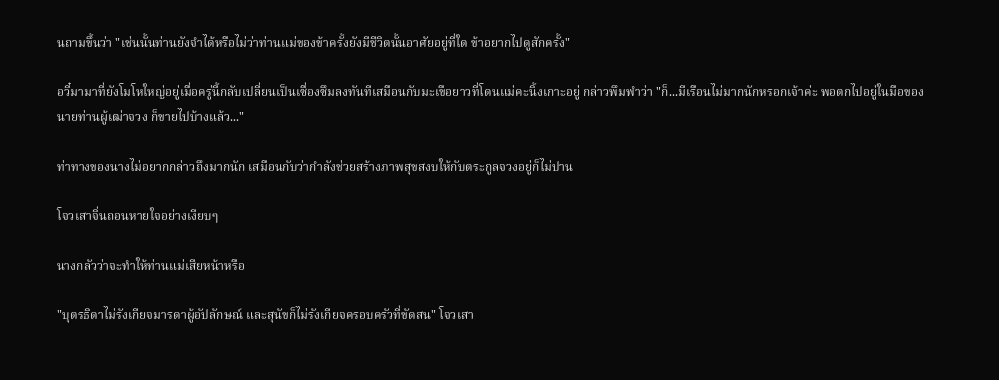นถามขึ้นว่า "เช่นนั้นท่านยังจำได้หรือไม่ว่าท่านแม่ของข้าครั้งยังมีชีวิตนั้นอาศัยอยู่ที่ใด ข้าอยากไปดูสักครั้ง"

อวี๋มามาที่ยังโมโหใหญ่อยู่เมื่อครู่นี้กลับเปลี่ยนเป็นเซื่องซึมลงทันทีเสมือนกับมะเขือยาวที่โดนแม่คะนิ้งเกาะอยู่ กล่าวพึมพำว่า "ก็...มีเรือนไม่มากนักหรอกเจ้าค่ะ พอตกไปอยู่ในมือของนายท่านผู้เฒ่าจวง ก็ขายไปบ้างแล้ว..."

ท่าทางของนางไม่อยากกล่าวถึงมากนัก เสมือนกับว่ากำลังช่วยสร้างภาพสุขสงบให้กับตระกูลจวงอยู่ก็ไม่ปาน

โจวเสาจิ่นถอนหายใจอย่างเงียบๆ

นางกลัวว่าจะทำให้ท่านแม่เสียหน้าหรือ

"บุตรธิดาไม่รังเกียจมารดาผู้อัปลักษณ์ และสุนัขก็ไม่รังเกียจครอบครัวที่ขัดสน" โจวเสา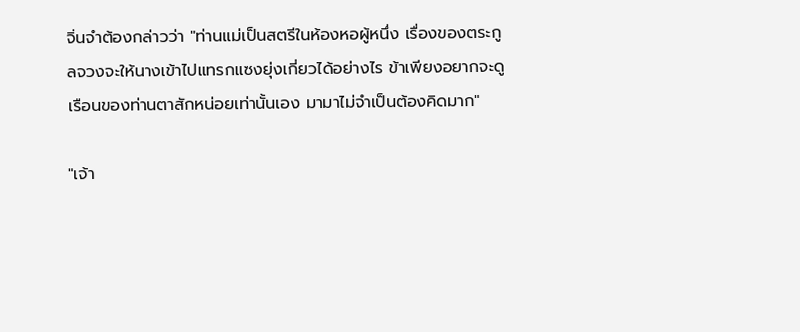จิ่นจำต้องกล่าวว่า "ท่านแม่เป็นสตรีในห้องหอผู้หนึ่ง เรื่องของตระกูลจวงจะให้นางเข้าไปแทรกแซงยุ่งเกี่ยวได้อย่างไร ข้าเพียงอยากจะดูเรือนของท่านตาสักหน่อยเท่านั้นเอง มามาไม่จำเป็นต้องคิดมาก"

"เจ้า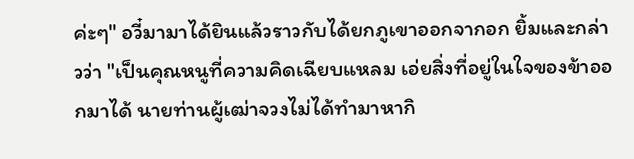ค่ะๆ" อวี๋มามาได้ยินแล้วราวกับได้ยกภูเขาออกจากอก ยิ้มและกล่าวว่า "เป็นคุณหนูที่ความคิดเฉียบแหลม เอ่ยสิ่งที่อยู่ในใจของข้าออกมาได้ นายท่านผู้เฒ่าจวงไม่ได้ทำมาหากิ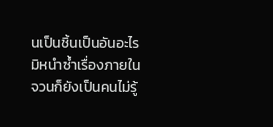นเป็นชิ้นเป็นอันอะไร มิหนำซ้ำเรื่องภายในจวนก็ยังเป็นคนไม่รู้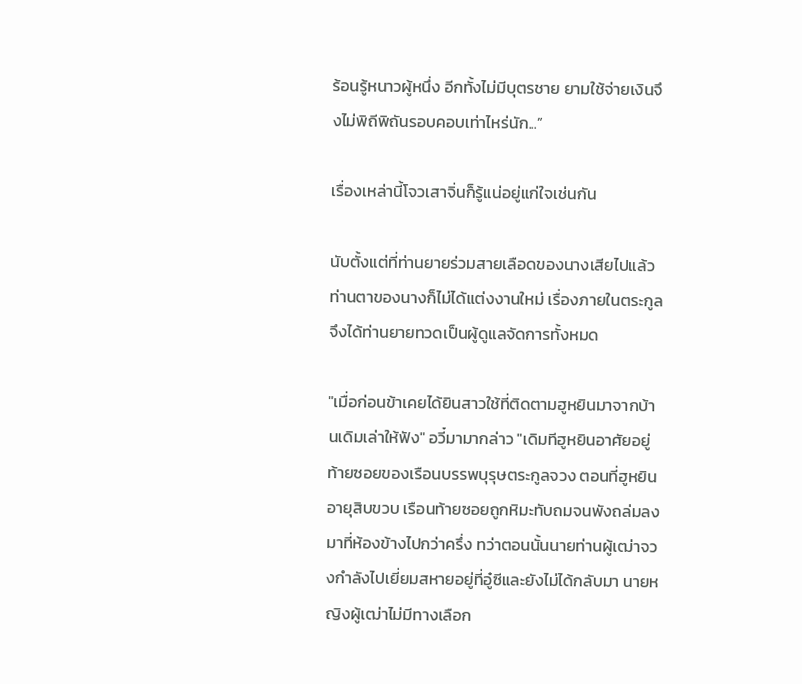ร้อนรู้หนาวผู้หนึ่ง อีกทั้งไม่มีบุตรชาย ยามใช้จ่ายเงินจึงไม่พิถีพิถันรอบคอบเท่าไหร่นัก...”

เรื่องเหล่านี้โจวเสาจิ่นก็รู้แน่อยู่แก่ใจเช่นกัน

นับตั้งแต่ที่ท่านยายร่วมสายเลือดของนางเสียไปแล้ว ท่านตาของนางก็ไม่ได้แต่งงานใหม่ เรื่องภายในตระกูลจึงได้ท่านยายทวดเป็นผู้ดูแลจัดการทั้งหมด

"เมื่อก่อนข้าเคยได้ยินสาวใช้ที่ติดตามฮูหยินมาจากบ้านเดิมเล่าให้ฟัง" อวี๋มามากล่าว "เดิมทีฮูหยินอาศัยอยู่ท้ายซอยของเรือนบรรพบุรุษตระกูลจวง ตอนที่ฮูหยินอายุสิบขวบ เรือนท้ายซอยถูกหิมะทับถมจนพังถล่มลงมาที่ห้องข้างไปกว่าครึ่ง ทว่าตอนนั้นนายท่านผู้เฒ่าจวงกำลังไปเยี่ยมสหายอยู่ที่อู๋ซีและยังไม่ได้กลับมา นายหญิงผู้เฒ่าไม่มีทางเลือก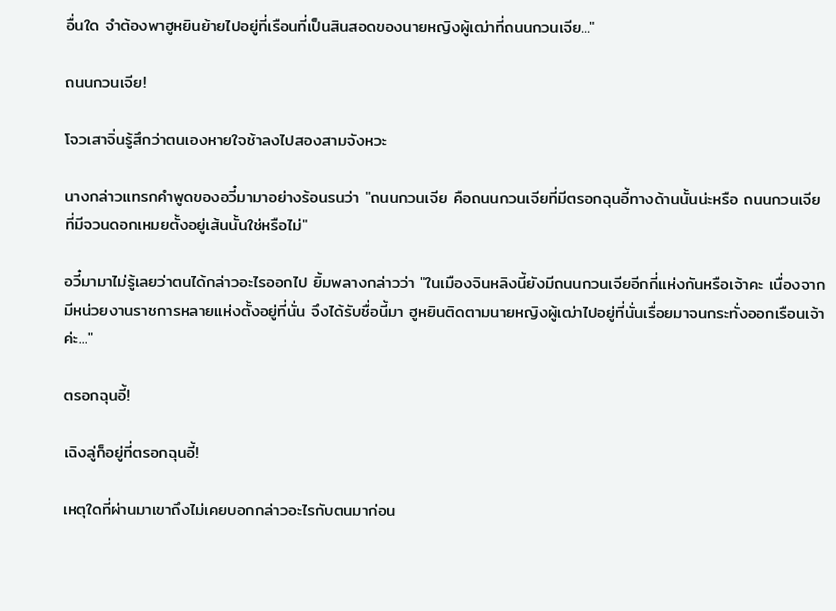อื่นใด จำต้องพาฮูหยินย้ายไปอยู่ที่เรือนที่เป็นสินสอดของนายหญิงผู้เฒ่าที่ถนนกวนเจีย..."

ถนนกวนเจีย!

โจวเสาจิ่นรู้สึกว่าตนเองหายใจช้าลงไปสองสามจังหวะ

นางกล่าวแทรกคำพูดของอวี๋มามาอย่างร้อนรนว่า "ถนนกวนเจีย คือถนนกวนเจียที่มีตรอกฉุนอี้ทางด้านนั้นน่ะหรือ ถนนกวนเจียที่มีจวนดอกเหมยตั้งอยู่เส้นนั้นใช่หรือไม่"

อวี๋มามาไม่รู้เลยว่าตนได้กล่าวอะไรออกไป ยิ้มพลางกล่าวว่า "ในเมืองจินหลิงนี้ยังมีถนนกวนเจียอีกกี่แห่งกันหรือเจ้าคะ เนื่องจากมีหน่วยงานราชการหลายแห่งตั้งอยู่ที่นั่น จึงได้รับชื่อนี้มา ฮูหยินติดตามนายหญิงผู้เฒ่าไปอยู่ที่นั่นเรื่อยมาจนกระทั่งออกเรือนเจ้าค่ะ..."

ตรอกฉุนอี้!

เฉิงลู่ก็อยู่ที่ตรอกฉุนอี้!

เหตุใดที่ผ่านมาเขาถึงไม่เคยบอกกล่าวอะไรกับตนมาก่อน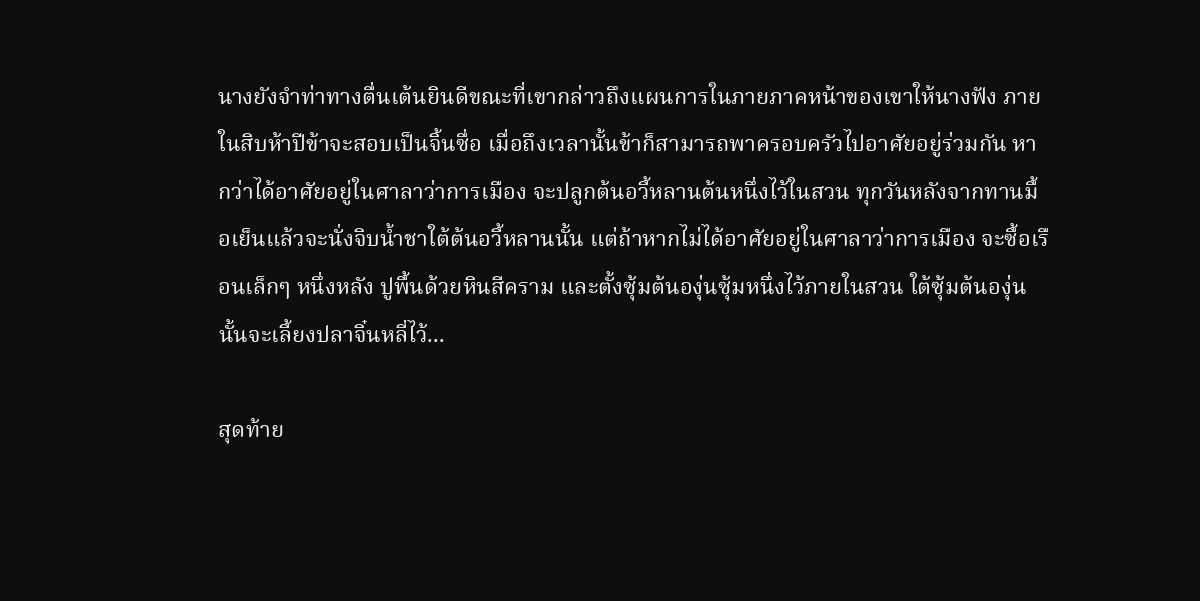นางยังจำท่าทางตื่นเต้นยินดีขณะที่เขากล่าวถึงแผนการในภายภาคหน้าของเขาให้นางฟัง ภายในสิบห้าปีข้าจะสอบเป็นจิ้นซื่อ เมื่อถึงเวลานั้นข้าก็สามารถพาครอบครัวไปอาศัยอยู่ร่วมกัน หากว่าได้อาศัยอยู่ในศาลาว่าการเมือง จะปลูกต้นอวี้หลานต้นหนึ่งไว้ในสวน ทุกวันหลังจากทานมื้อเย็นแล้วจะนั่งจิบน้ำชาใต้ต้นอวี้หลานนั้น แต่ถ้าหากไม่ได้อาศัยอยู่ในศาลาว่าการเมือง จะซื้อเรือนเล็กๆ หนึ่งหลัง ปูพื้นด้วยหินสีคราม และตั้งซุ้มต้นองุ่นซุ้มหนึ่งไว้ภายในสวน ใต้ซุ้มต้นองุ่นนั้นจะเลี้ยงปลาจิ๋นหลี่ไว้...

สุดท้าย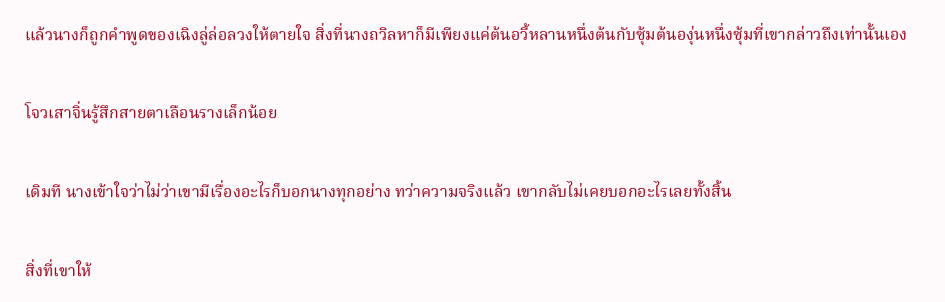แล้วนางก็ถูกคำพูดของเฉิงลู่ล่อลวงให้ตายใจ สิ่งที่นางถวิลหาก็มีเพียงแค่ต้นอวี้หลานหนึ่งต้นกับซุ้มต้นองุ่นหนึ่งซุ้มที่เขากล่าวถึงเท่านั้นเอง

โจวเสาจิ่นรู้สึกสายตาเลือนรางเล็กน้อย

เดิมที นางเข้าใจว่าไม่ว่าเขามีเรื่องอะไรก็บอกนางทุกอย่าง ทว่าความจริงแล้ว เขากลับไม่เคยบอกอะไรเลยทั้งสิ้น

สิ่งที่เขาให้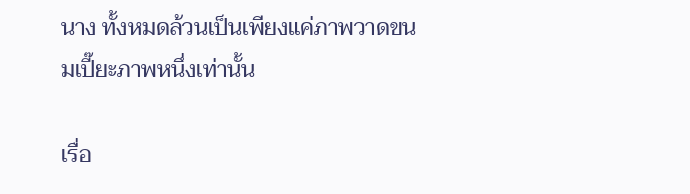นาง ทั้งหมดล้วนเป็นเพียงแค่ภาพวาดขนมเปี๊ยะภาพหนึ่งเท่านั้น

เรื่อ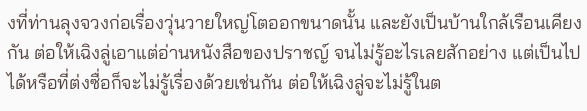งที่ท่านลุงจวงก่อเรื่องวุ่นวายใหญ่โตออกขนาดนั้น และยังเป็นบ้านใกล้เรือนเคียงกัน ต่อให้เฉิงลู่เอาแต่อ่านหนังสือของปราชญ์ จนไม่รู้อะไรเลยสักอย่าง แต่เป็นไปได้หรือที่ต่งซื่อก็จะไม่รู้เรื่องด้วยเช่นกัน ต่อให้เฉิงลู่จะไม่รู้ในต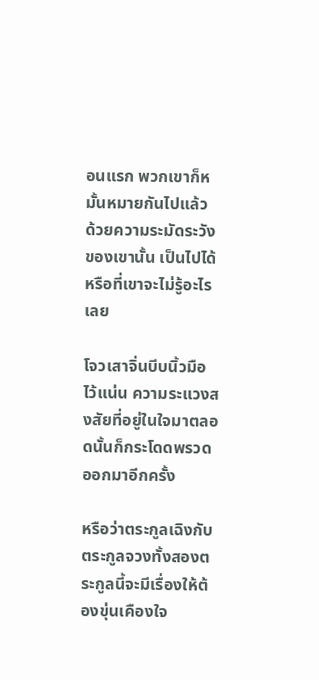อนแรก พวกเขาก็หมั้นหมายกันไปแล้ว ด้วยความระมัดระวังของเขานั้น เป็นไปได้หรือที่เขาจะไม่รู้อะไรเลย

โจวเสาจิ่นบีบนิ้วมือไว้แน่น ความระแวงสงสัยที่อยู่ในใจมาตลอดนั้นก็กระโดดพรวดออกมาอีกครั้ง

หรือว่าตระกูลเฉิงกับตระกูลจวงทั้งสองตระกูลนี้จะมีเรื่องให้ต้องขุ่นเคืองใจ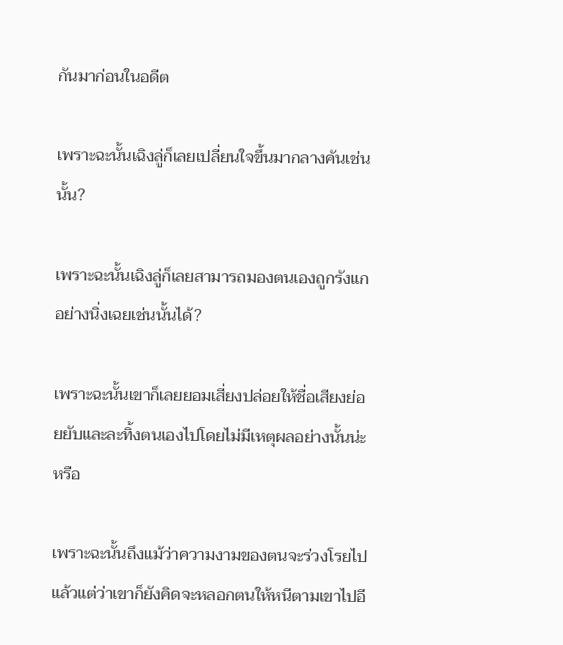กันมาก่อนในอดีต

เพราะฉะนั้นเฉิงลู่ก็เลยเปลี่ยนใจขึ้นมากลางคันเช่นนั้น?

เพราะฉะนั้นเฉิงลู่ก็เลยสามารถมองตนเองถูกรังแกอย่างนิ่งเฉยเช่นนั้นได้?

เพราะฉะนั้นเขาก็เลยยอมเสี่ยงปล่อยให้ชื่อเสียงย่อยยับและละทิ้งตนเองไปโดยไม่มีเหตุผลอย่างนั้นน่ะหรือ

เพราะฉะนั้นถึงแม้ว่าความงามของตนจะร่วงโรยไปแล้วแต่ว่าเขาก็ยังคิดจะหลอกตนให้หนีตามเขาไปอี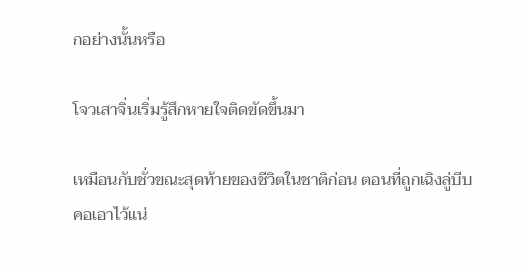กอย่างนั้นหรือ

โจวเสาจิ่นเริ่มรู้สึกหายใจติดขัดขึ้นมา

เหมือนกับชั่วขณะสุดท้ายของชีวิตในชาติก่อน ตอนที่ถูกเฉิงลู่บีบคอเอาไว้แน่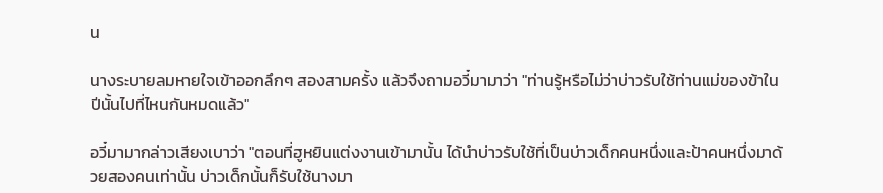น

นางระบายลมหายใจเข้าออกลึกๆ สองสามครั้ง แล้วจึงถามอวี๋มามาว่า "ท่านรู้หรือไม่ว่าบ่าวรับใช้ท่านแม่ของข้าในปีนั้นไปที่ไหนกันหมดแล้ว"

อวี๋มามากล่าวเสียงเบาว่า "ตอนที่ฮูหยินแต่งงานเข้ามานั้น ได้นำบ่าวรับใช้ที่เป็นบ่าวเด็กคนหนึ่งและป้าคนหนึ่งมาด้วยสองคนเท่านั้น บ่าวเด็กนั้นก็รับใช้นางมา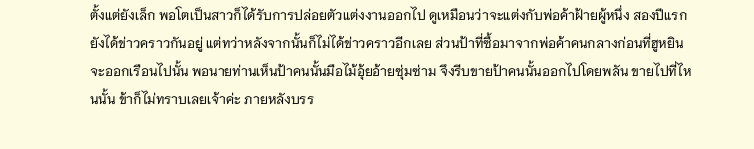ตั้งแต่ยังเล็ก พอโตเป็นสาวก็ได้รับการปล่อยตัวแต่งงานออกไป ดูเหมือนว่าจะแต่งกับพ่อค้าฝ้ายผู้หนึ่ง สองปีแรกยังได้ข่าวคราวกันอยู่ แต่ทว่าหลังจากนั้นก็ไม่ได้ข่าวคราวอีกเลย ส่วนป้าที่ซื้อมาจากพ่อค้าคนกลางก่อนที่ฮูหยินจะออกเรือนไปนั้น พอนายท่านเห็นป้าคนนั้นมือไม้อุ้ยอ้ายซุ่มซ่าม จึงรีบขายป้าคนนั้นออกไปโดยพลัน ขายไปที่ไหนนั้น ข้าก็ไม่ทราบเลยเจ้าค่ะ ภายหลังบรร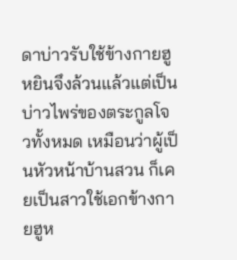ดาบ่าวรับใช้ข้างกายฮูหยินจึงล้วนแล้วแต่เป็นบ่าวไพร่ของตระกูลโจวทั้งหมด เหมือนว่าผู้เป็นหัวหน้าบ้านสวน ก็เคยเป็นสาวใช้เอกข้างกายฮูห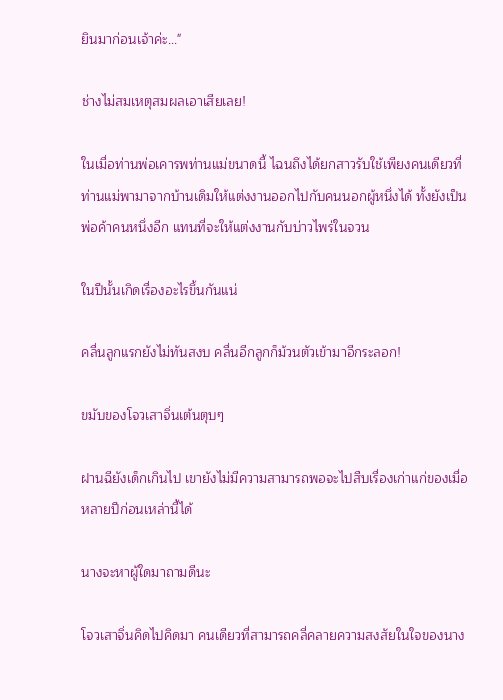ยินมาก่อนเจ้าค่ะ..."

ช่างไม่สมเหตุสมผลเอาเสียเลย!

ในเมื่อท่านพ่อเคารพท่านแม่ขนาดนี้ ไฉนถึงได้ยกสาวรับใช้เพียงคนเดียวที่ท่านแม่พามาจากบ้านเดิมให้แต่งงานออกไปกับคนนอกผู้หนึ่งได้ ทั้งยังเป็นพ่อค้าคนหนึ่งอีก แทนที่จะให้แต่งงานกับบ่าวไพร่ในจวน

ในปีนั้นเกิดเรื่องอะไรขึ้นกันแน่

คลื่นลูกแรกยังไม่ทันสงบ คลื่นอีกลูกก็ม้วนตัวเข้ามาอีกระลอก!

ขมับของโจวเสาจิ่นเต้นตุบๆ

ฝานฉียังเด็กเกินไป เขายังไม่มีความสามารถพอจะไปสืบเรื่องเก่าแก่ของเมื่อหลายปีก่อนเหล่านี้ได้

นางจะหาผู้ใดมาถามดีนะ

โจวเสาจิ่นคิดไปคิดมา คนเดียวที่สามารถคลี่คลายความสงสัยในใจของนาง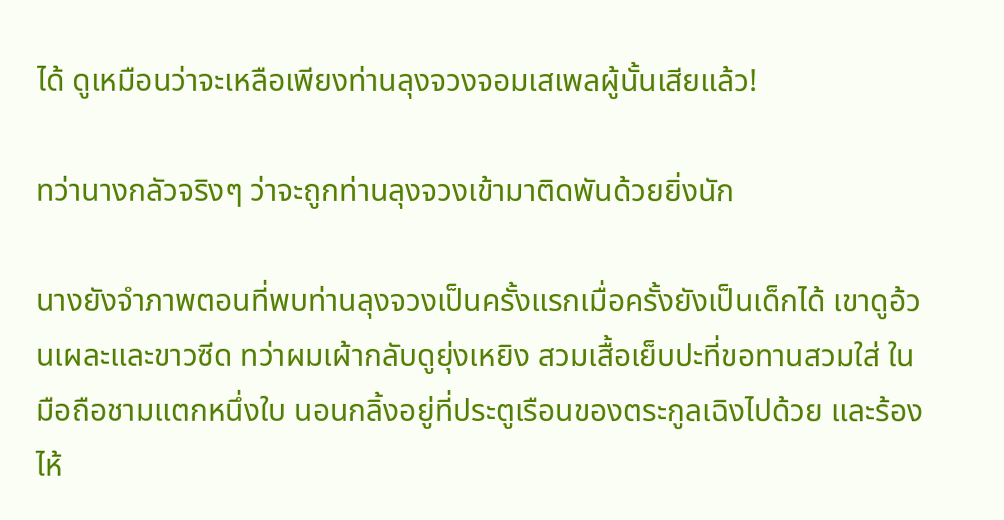ได้ ดูเหมือนว่าจะเหลือเพียงท่านลุงจวงจอมเสเพลผู้นั้นเสียแล้ว!

ทว่านางกลัวจริงๆ ว่าจะถูกท่านลุงจวงเข้ามาติดพันด้วยยิ่งนัก

นางยังจำภาพตอนที่พบท่านลุงจวงเป็นครั้งแรกเมื่อครั้งยังเป็นเด็กได้ เขาดูอ้วนเผละและขาวซีด ทว่าผมเผ้ากลับดูยุ่งเหยิง สวมเสื้อเย็บปะที่ขอทานสวมใส่ ในมือถือชามแตกหนึ่งใบ นอนกลิ้งอยู่ที่ประตูเรือนของตระกูลเฉิงไปด้วย และร้องไห้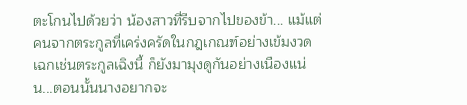ตะโกนไปด้วยว่า น้องสาวที่รีบจากไปของข้า... แม้แต่คนจากตระกูลที่เคร่งครัดในกฎเกณฑ์อย่างเข้มงวดเฉกเช่นตระกูลเฉิงนี้ ก็ยังมามุงดูกันอย่างเนืองแน่น...ตอนนั้นนางอยากจะ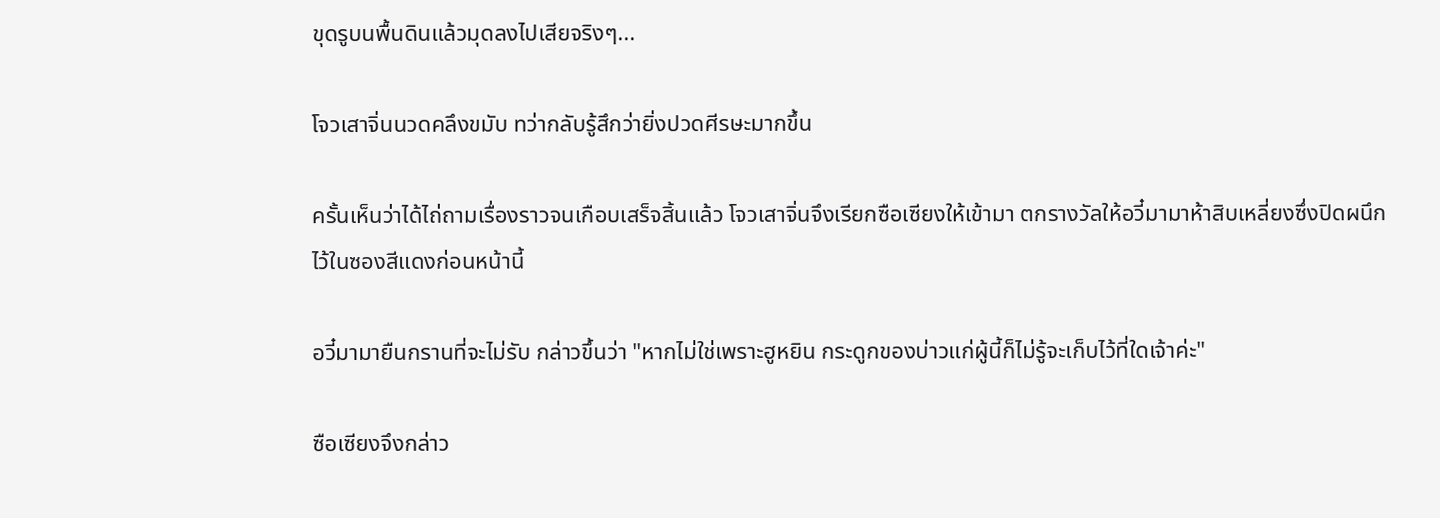ขุดรูบนพื้นดินแล้วมุดลงไปเสียจริงๆ...

โจวเสาจิ่นนวดคลึงขมับ ทว่ากลับรู้สึกว่ายิ่งปวดศีรษะมากขึ้น

ครั้นเห็นว่าได้ไถ่ถามเรื่องราวจนเกือบเสร็จสิ้นแล้ว โจวเสาจิ่นจึงเรียกซือเซียงให้เข้ามา ตกรางวัลให้อวี๋มามาห้าสิบเหลี่ยงซึ่งปิดผนึกไว้ในซองสีแดงก่อนหน้านี้

อวี๋มามายืนกรานที่จะไม่รับ กล่าวขึ้นว่า "หากไม่ใช่เพราะฮูหยิน กระดูกของบ่าวแก่ผู้นี้ก็ไม่รู้จะเก็บไว้ที่ใดเจ้าค่ะ"

ซือเซียงจึงกล่าว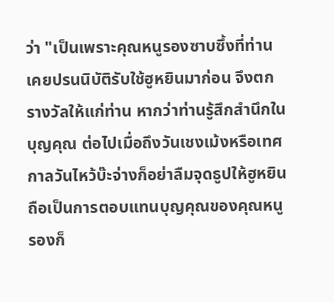ว่า "เป็นเพราะคุณหนูรองซาบซึ้งที่ท่านเคยปรนนิบัติรับใช้ฮูหยินมาก่อน จึงตกรางวัลให้แก่ท่าน หากว่าท่านรู้สึกสำนึกในบุญคุณ ต่อไปเมื่อถึงวันเชงเม้งหรือเทศกาลวันไหว้บ๊ะจ่างก็อย่าลืมจุดธูปให้ฮูหยิน ถือเป็นการตอบแทนบุญคุณของคุณหนูรองก็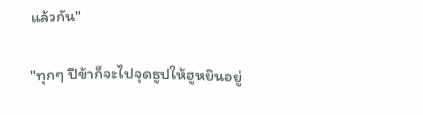แล้วกัน"

"ทุกๆ ปีข้าก็จะไปจุดธูปให้ฮูหยินอยู่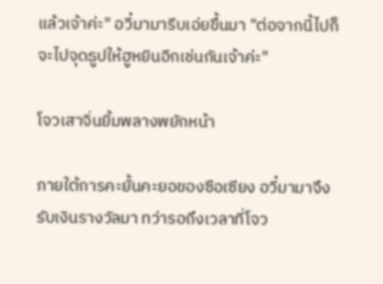แล้วเจ้าค่ะ" อวี๋มามารีบเอ่ยขึ้นมา "ต่อจากนี้ไปก็จะไปจุดธูปให้ฮูหยินอีกเช่นกันเจ้าค่ะ"

โจวเสาจิ่นยิ้มพลางพยักหน้า

ภายใต้การคะยั้นคะยอของซือเซียง อวี๋มามาจึงรับเงินรางวัลมา ทว่ารอถึงเวลาที่โจว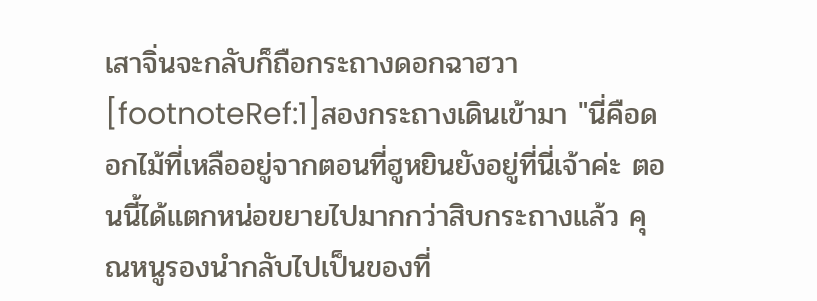เสาจิ่นจะกลับก็ถือกระถางดอกฉาฮวา[footnoteRef:1]สองกระถางเดินเข้ามา "นี่คือดอกไม้ที่เหลืออยู่จากตอนที่ฮูหยินยังอยู่ที่นี่เจ้าค่ะ ตอนนี้ได้แตกหน่อขยายไปมากกว่าสิบกระถางแล้ว คุณหนูรองนำกลับไปเป็นของที่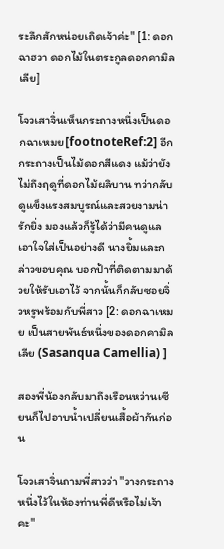ระลึกสักหน่อยเถิดเจ้าค่ะ" [1: ดอกฉาฮวา ดอกไม้ในตระกูลดอกคามิลเลีย]

โจวเสาจิ่นเห็นกระถางหนึ่งเป็นดอกฉาเหมย[footnoteRef:2] อีกกระถางเป็นไม้ดอกสีแดง แม้ว่ายังไม่ถึงฤดูที่ดอกไม้ผลิบาน ทว่ากลับดูแข็งแรงสมบูรณ์และสวยงามน่ารักยิ่ง มองแล้วก็รู้ได้ว่ามีคนดูแลเอาใจใส่เป็นอย่างดี นางยิ้มและกล่าวขอบคุณ บอกป้าที่ติดตามมาด้วยให้รับเอาไว้ จากนั้นก็กลับซอยจิ่วหรูพร้อมกับพี่สาว [2: ดอกฉาเหมย เป็นสายพันธ์หนึ่งของดอกคามิลเลีย (Sasanqua Camellia) ]

สองพี่น้องกลับมาถึงเรือนหว่านเซียนก็ไปอาบน้ำเปลี่ยนเสื้อผ้ากันก่อน

โจวเสาจิ่นถามพี่สาวว่า "วางกระถางหนึ่งไว้ในห้องท่านพี่ดีหรือไม่เจ้าคะ"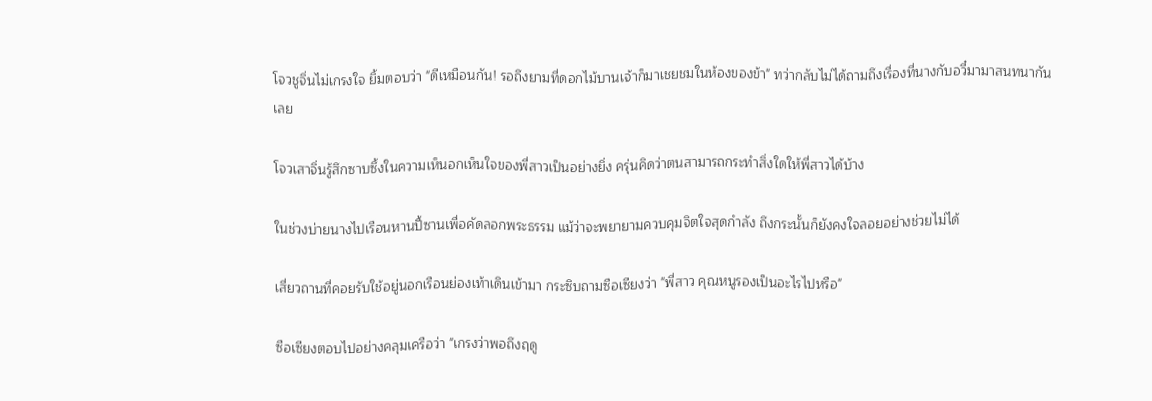โจวชูจิ่นไม่เกรงใจ ยิ้มตอบว่า "ดีเหมือนกัน! รอถึงยามที่ดอกไม้บานเจ้าก็มาเชยชมในห้องของข้า" ทว่ากลับไม่ได้ถามถึงเรื่องที่นางกับอวี๋มามาสนทนากันเลย

โจวเสาจิ่นรู้สึกซาบซึ้งในความเห็นอกเห็นใจของพี่สาวเป็นอย่างยิ่ง ครุ่นคิดว่าตนสามารถกระทำสิ่งใดให้พี่สาวได้บ้าง

ในช่วงบ่ายนางไปเรือนหานปี้ซานเพื่อคัดลอกพระธรรม แม้ว่าจะพยายามควบคุมจิตใจสุดกำลัง ถึงกระนั้นก็ยังคงใจลอยอย่างช่วยไม่ได้

เสี่ยวถานที่คอยรับใช้อยู่นอกเรือนย่องเท้าเดินเข้ามา กระซิบถามซือเซียงว่า "พี่สาว คุณหนูรองเป็นอะไรไปหรือ"

ซือเซียงตอบไปอย่างคลุมเครือว่า "เกรงว่าพอถึงฤดู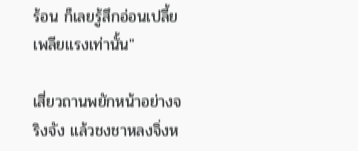ร้อน ก็เลยรู้สึกอ่อนเปลี้ยเพลียแรงเท่านั้น"

เสี่ยวถานพยักหน้าอย่างจริงจัง แล้วชงชาหลงจิ่งห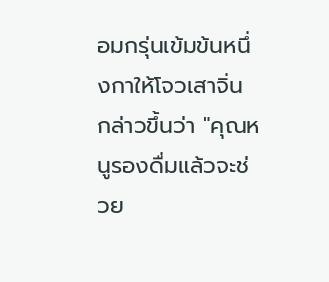อมกรุ่นเข้มข้นหนึ่งกาให้โจวเสาจิ่น กล่าวขึ้นว่า "คุณหนูรองดื่มแล้วจะช่วย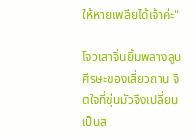ให้หายเพลียได้เจ้าค่ะ"

โจวเสาจิ่นยิ้มพลางลูบศีรษะของเสี่ยวถาน จิตใจที่ขุ่นมัวจึงเปลี่ยนเป็นส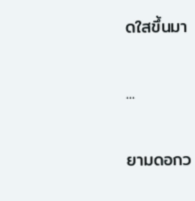ดใสขึ้นมา

...

ยามดอกว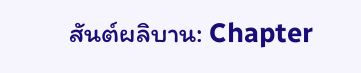สันต์ผลิบาน: Chapter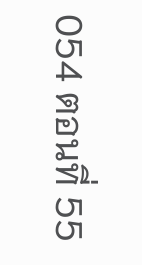054 ตอนที่ 55